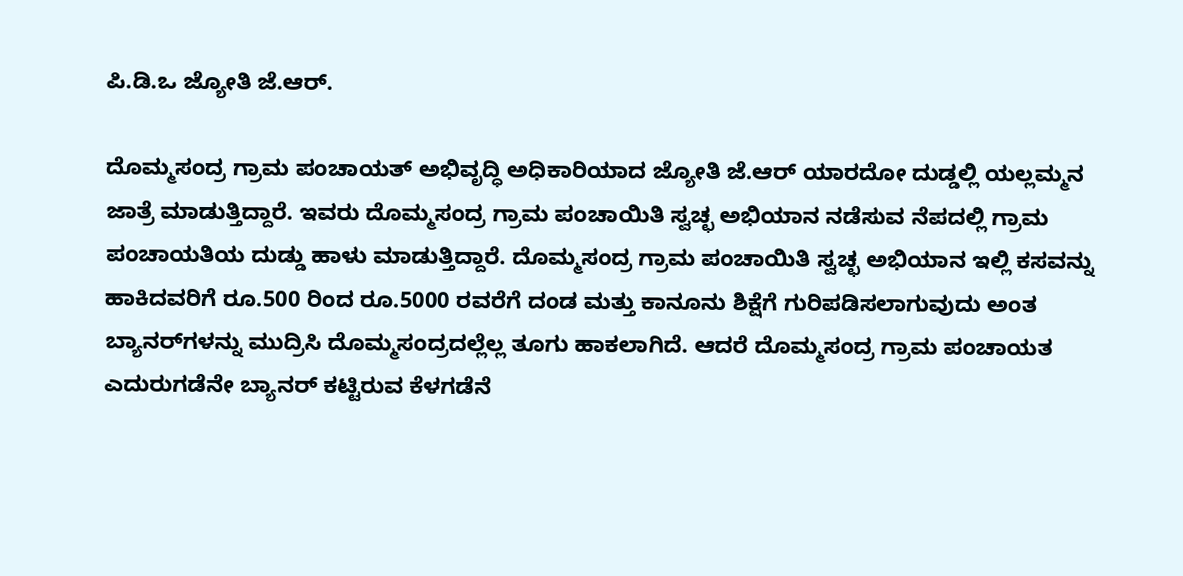ಪಿ.ಡಿ.ಒ ಜ್ಯೋತಿ ಜೆ.ಆರ್.

ದೊಮ್ಮಸಂದ್ರ ಗ್ರಾಮ ಪಂಚಾಯತ್‌ ಅಭಿವೃದ್ಧಿ ಅಧಿಕಾರಿಯಾದ ಜ್ಯೋತಿ ಜೆ.ಆರ್‌ ಯಾರದೋ ದುಡ್ಡಲ್ಲಿ ಯಲ್ಲಮ್ಮನ ಜಾತ್ರೆ ಮಾಡುತ್ತಿದ್ದಾರೆ. ಇವರು ದೊಮ್ಮಸಂದ್ರ ಗ್ರಾಮ ಪಂಚಾಯಿತಿ ಸ್ವಚ್ಛ ಅಭಿಯಾನ ನಡೆಸುವ ನೆಪದಲ್ಲಿ ಗ್ರಾಮ ಪಂಚಾಯತಿಯ ದುಡ್ಡು ಹಾಳು ಮಾಡುತ್ತಿದ್ದಾರೆ. ದೊಮ್ಮಸಂದ್ರ ಗ್ರಾಮ ಪಂಚಾಯಿತಿ ಸ್ವಚ್ಛ ಅಭಿಯಾನ ಇಲ್ಲಿ ಕಸವನ್ನು ಹಾಕಿದವರಿಗೆ ರೂ.500 ರಿಂದ ರೂ.5000 ರವರೆಗೆ ದಂಡ ಮತ್ತು ಕಾನೂನು ಶಿಕ್ಷೆಗೆ ಗುರಿಪಡಿಸಲಾಗುವುದು ಅಂತ ಬ್ಯಾನರ್‌ಗಳನ್ನು ಮುದ್ರಿಸಿ ದೊಮ್ಮಸಂದ್ರದಲ್ಲೆಲ್ಲ ತೂಗು ಹಾಕಲಾಗಿದೆ. ಆದರೆ ದೊಮ್ಮಸಂದ್ರ ಗ್ರಾಮ ಪಂಚಾಯತ ಎದುರುಗಡೆನೇ ಬ್ಯಾನರ್‌ ಕಟ್ಟಿರುವ ಕೆಳಗಡೆನೆ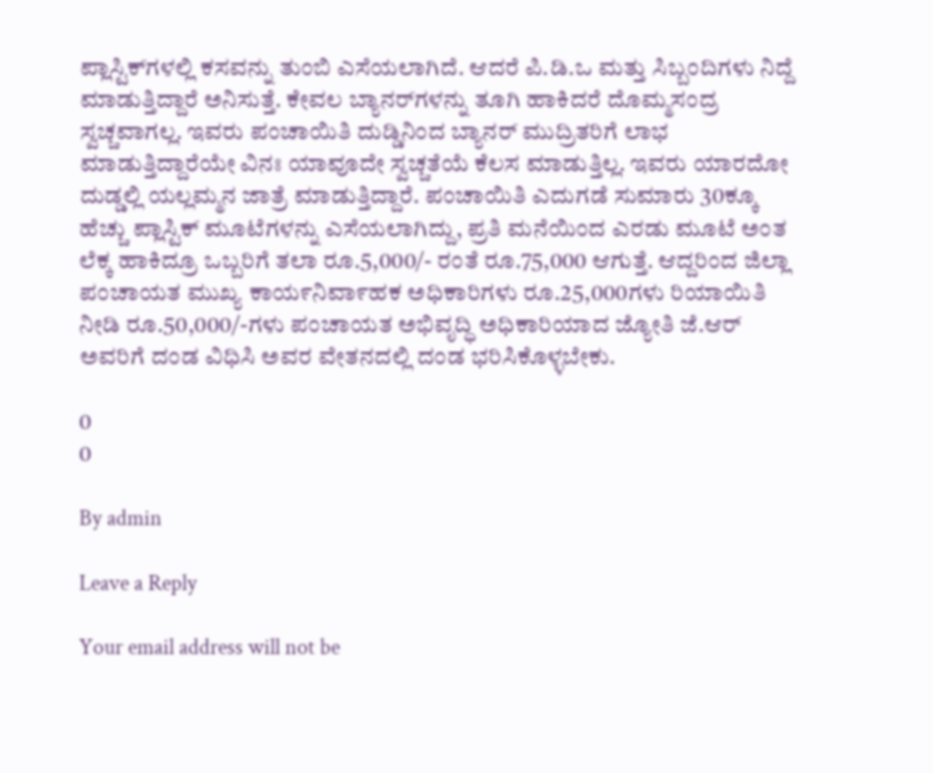ಪ್ಲಾಸ್ಟಿಕ್‌ಗಳಲ್ಲಿ ಕಸವನ್ನು ತುಂಬಿ ಎಸೆಯಲಾಗಿದೆ. ಆದರೆ ಪಿ.ಡಿ.ಒ ಮತ್ತು ಸಿಬ್ಬಂದಿಗಳು ನಿದ್ದೆ ಮಾಡುತ್ತಿದ್ದಾರೆ ಅನಿಸುತ್ತೆ. ಕೇವಲ ಬ್ಯಾನರ್‌ಗಳನ್ನು ತೂಗಿ ಹಾಕಿದರೆ ದೊಮ್ಮಸಂದ್ರ ಸ್ವಚ್ಚವಾಗಲ್ಲ. ಇವರು ಪಂಚಾಯಿತಿ ದುಡ್ಡಿನಿಂದ ಬ್ಯಾನರ್‌ ಮುದ್ರಿತರಿಗೆ ಲಾಭ ಮಾಡುತ್ತಿದ್ದಾರೆಯೇ ವಿನಃ ಯಾವೂದೇ ಸ್ವಚ್ಚತೆಯೆ ಕೆಲಸ ಮಾಡುತ್ತಿಲ್ಲ. ಇವರು ಯಾರದೋ ದುಡ್ಡಲ್ಲಿ ಯಲ್ಲಮ್ಮನ ಜಾತ್ರೆ ಮಾಡುತ್ತಿದ್ದಾರೆ. ಪಂಚಾಯಿತಿ ಎದುಗಡೆ ಸುಮಾರು 30ಕ್ಕೂ ಹೆಚ್ಚು ಪ್ಲಾಸ್ಟಿಕ್‌ ಮೂಟೆಗಳನ್ನು ಎಸೆಯಲಾಗಿದ್ದು, ಪ್ರತಿ ಮನೆಯಿಂದ ಎರಡು ಮೂಟೆ ಅಂತ ಲೆಕ್ಕ ಹಾಕಿದ್ರೂ ಒಬ್ಬರಿಗೆ ತಲಾ ರೂ.5,000/- ರಂತೆ ರೂ.75,000 ಆಗುತ್ತೆ. ಆದ್ದರಿಂದ ಜಿಲ್ಲಾ ಪಂಚಾಯತ ಮುಖ್ಯ ಕಾಯ೯ನಿವಾ೯ಹಕ ಅಧಿಕಾರಿಗಳು ರೂ.25,000ಗಳು ರಿಯಾಯಿತಿ ನೀಡಿ ರೂ.50,000/-ಗಳು ಪಂಚಾಯತ ಅಭಿವೃದ್ಧಿ ಅಧಿಕಾರಿಯಾದ ಜ್ಯೋತಿ ಜೆ.ಆರ್‌ ಅವರಿಗೆ ದಂಡ ವಿಧಿಸಿ ಅವರ ವೇತನದಲ್ಲಿ ದಂಡ ಭರಿಸಿಕೊಳ್ಳಬೇಕು.

0
0

By admin

Leave a Reply

Your email address will not be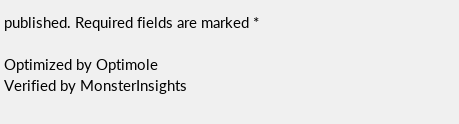published. Required fields are marked *

Optimized by Optimole
Verified by MonsterInsights